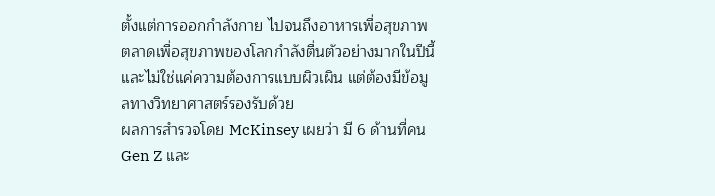ตั้งแต่การออกกำลังกาย ไปจนถึงอาหารเพื่อสุขภาพ ตลาดเพื่อสุขภาพของโลกกำลังตื่นตัวอย่างมากในปีนี้ และไม่ใช่แค่ความต้องการแบบผิวเผิน แต่ต้องมีข้อมูลทางวิทยาศาสตร์รองรับด้วย
ผลการสำรวจโดย McKinsey เผยว่า มี 6 ด้านที่คน Gen Z และ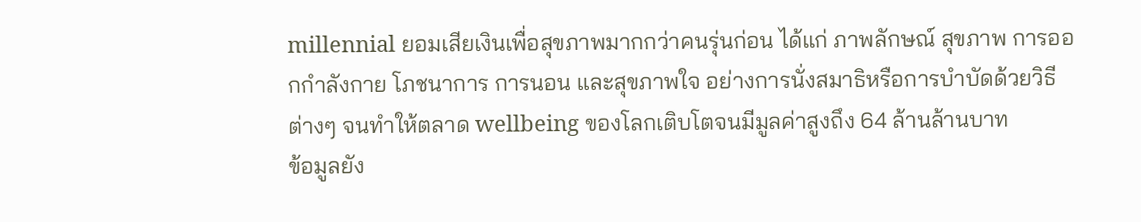millennial ยอมเสียเงินเพื่อสุขภาพมากกว่าคนรุ่นก่อน ได้แก่ ภาพลักษณ์ สุขภาพ การออกกำลังกาย โภชนาการ การนอน และสุขภาพใจ อย่างการนั่งสมาธิหรือการบำบัดด้วยวิธีต่างๆ จนทำให้ตลาด wellbeing ของโลกเติบโตจนมีมูลค่าสูงถึง 64 ล้านล้านบาท
ข้อมูลยัง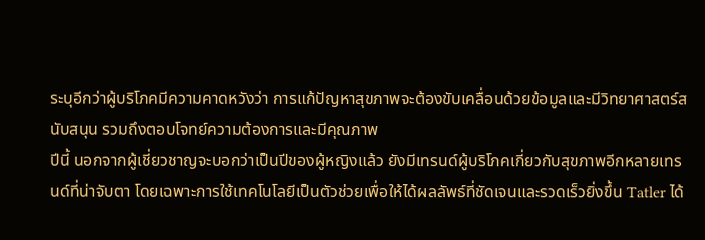ระบุอีกว่าผู้บริโภคมีความคาดหวังว่า การแก้ปัญหาสุขภาพจะต้องขับเคลื่อนด้วยข้อมูลและมีวิทยาศาสตร์สนับสนุน รวมถึงตอบโจทย์ความต้องการและมีคุณภาพ
ปีนี้ นอกจากผู้เชี่ยวชาญจะบอกว่าเป็นปีของผู้หญิงแล้ว ยังมีเทรนด์ผู้บริโภคเกี่ยวกับสุขภาพอีกหลายเทรนด์ที่น่าจับตา โดยเฉพาะการใช้เทคโนโลยีเป็นตัวช่วยเพื่อให้ได้ผลลัพธ์ที่ชัดเจนและรวดเร็วยิ่งขึ้น Tatler ได้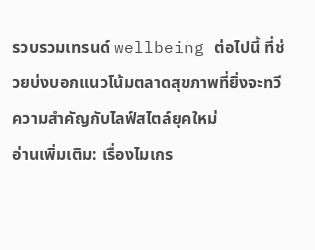รวบรวมเทรนด์ wellbeing ต่อไปนี้ ที่ช่วยบ่งบอกแนวโน้มตลาดสุขภาพที่ยิ่งจะทวีความสำคัญกับไลฟ์สไตล์ยุคใหม่
อ่านเพิ่มเติม: เรื่องไมเกร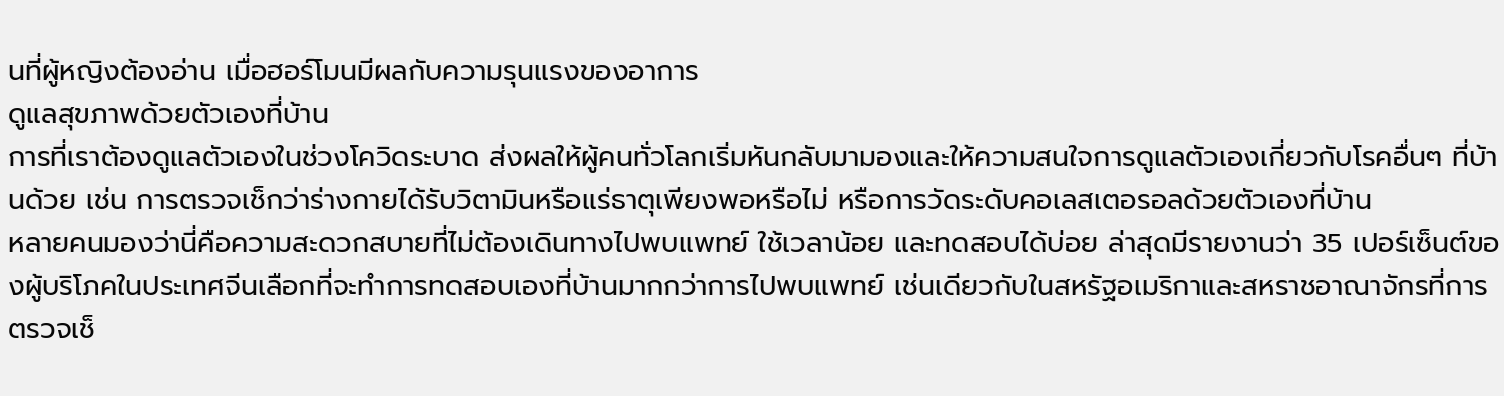นที่ผู้หญิงต้องอ่าน เมื่อฮอร์โมนมีผลกับความรุนแรงของอาการ
ดูแลสุขภาพด้วยตัวเองที่บ้าน
การที่เราต้องดูแลตัวเองในช่วงโควิดระบาด ส่งผลให้ผู้คนทั่วโลกเริ่มหันกลับมามองและให้ความสนใจการดูแลตัวเองเกี่ยวกับโรคอื่นๆ ที่บ้านด้วย เช่น การตรวจเช็กว่าร่างกายได้รับวิตามินหรือแร่ธาตุเพียงพอหรือไม่ หรือการวัดระดับคอเลสเตอรอลด้วยตัวเองที่บ้าน
หลายคนมองว่านี่คือความสะดวกสบายที่ไม่ต้องเดินทางไปพบแพทย์ ใช้เวลาน้อย และทดสอบได้บ่อย ล่าสุดมีรายงานว่า 35 เปอร์เซ็นต์ของผู้บริโภคในประเทศจีนเลือกที่จะทำการทดสอบเองที่บ้านมากกว่าการไปพบแพทย์ เช่นเดียวกับในสหรัฐอเมริกาและสหราชอาณาจักรที่การตรวจเช็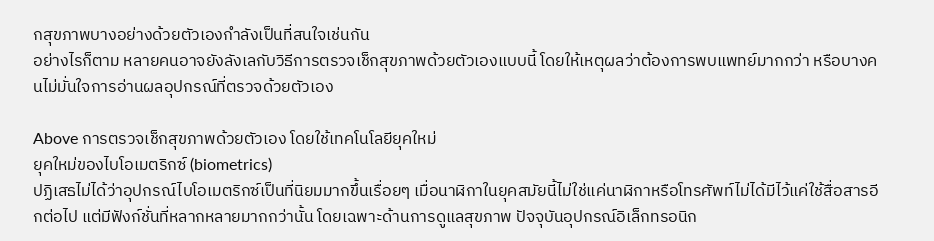กสุขภาพบางอย่างด้วยตัวเองกำลังเป็นที่สนใจเช่นกัน
อย่างไรก็ตาม หลายคนอาจยังลังเลกับวิธีการตรวจเช็กสุขภาพด้วยตัวเองแบบนี้ โดยให้เหตุผลว่าต้องการพบแพทย์มากกว่า หรือบางคนไม่มั่นใจการอ่านผลอุปกรณ์ที่ตรวจด้วยตัวเอง

Above การตรวจเช็กสุขภาพด้วยตัวเอง โดยใช้เทคโนโลยียุคใหม่
ยุคใหม่ของไบโอเมตริกซ์ (biometrics)
ปฏิเสธไม่ได้ว่าอุปกรณ์ไบโอเมตริกซ์เป็นที่นิยมมากขึ้นเรื่อยๆ เมื่อนาฬิกาในยุคสมัยนี้ไม่ใช่แค่นาฬิกาหรือโทรศัพท์ไม่ได้มีไว้แค่ใช้สื่อสารอีกต่อไป แต่มีฟังก์ชั่นที่หลากหลายมากกว่านั้น โดยเฉพาะด้านการดูแลสุขภาพ ปัจจุบันอุปกรณ์อิเล็กทรอนิก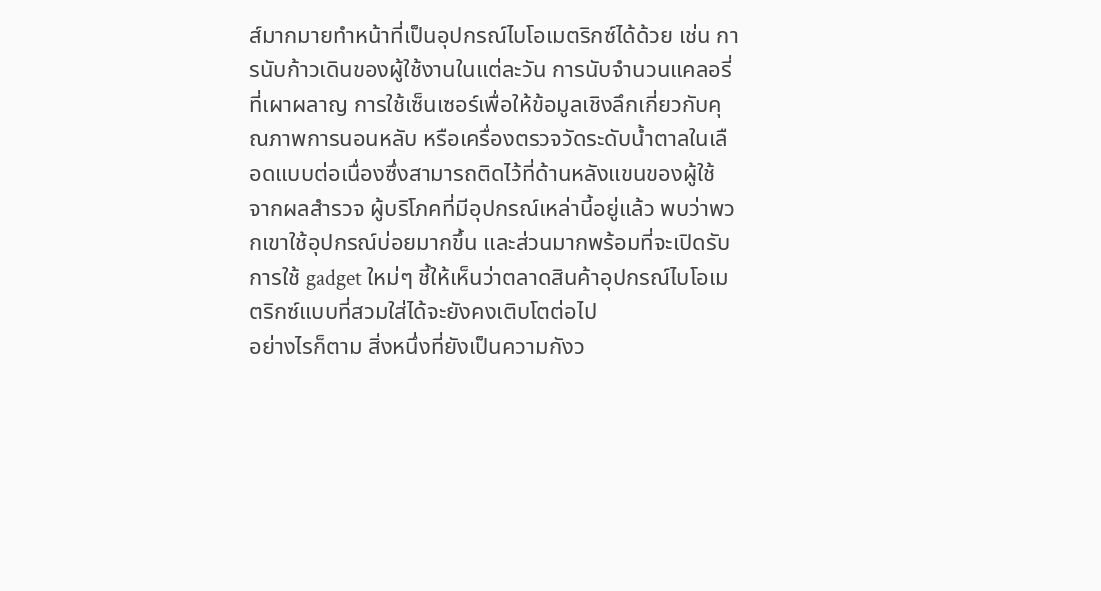ส์มากมายทำหน้าที่เป็นอุปกรณ์ไบโอเมตริกซ์ได้ด้วย เช่น การนับก้าวเดินของผู้ใช้งานในแต่ละวัน การนับจำนวนแคลอรี่ที่เผาผลาญ การใช้เซ็นเซอร์เพื่อให้ข้อมูลเชิงลึกเกี่ยวกับคุณภาพการนอนหลับ หรือเครื่องตรวจวัดระดับน้ำตาลในเลือดแบบต่อเนื่องซึ่งสามารถติดไว้ที่ด้านหลังแขนของผู้ใช้
จากผลสำรวจ ผู้บริโภคที่มีอุปกรณ์เหล่านี้อยู่แล้ว พบว่าพวกเขาใช้อุปกรณ์บ่อยมากขึ้น และส่วนมากพร้อมที่จะเปิดรับการใช้ gadget ใหม่ๆ ชี้ให้เห็นว่าตลาดสินค้าอุปกรณ์ไบโอเมตริกซ์แบบที่สวมใส่ได้จะยังคงเติบโตต่อไป
อย่างไรก็ตาม สิ่งหนึ่งที่ยังเป็นความกังว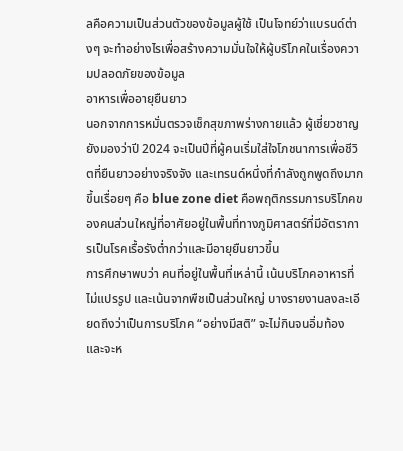ลคือความเป็นส่วนตัวของข้อมูลผู้ใช้ เป็นโจทย์ว่าแบรนด์ต่างๆ จะทำอย่างไรเพื่อสร้างความมั่นใจให้ผู้บริโภคในเรื่องความปลอดภัยของข้อมูล
อาหารเพื่ออายุยืนยาว
นอกจากการหมั่นตรวจเช็กสุขภาพร่างกายแล้ว ผู้เชี่ยวชาญยังมองว่าปี 2024 จะเป็นปีที่ผู้คนเริ่มใส่ใจโภชนาการเพื่อชีวิตที่ยืนยาวอย่างจริงจัง และเทรนด์หนึ่งที่กำลังถูกพูดถึงมากขึ้นเรื่อยๆ คือ blue zone diet คือพฤติกรรมการบริโภคของคนส่วนใหญ่ที่อาศัยอยู่ในพื้นที่ทางภูมิศาสตร์ที่มีอัตราการเป็นโรคเรื้อรังต่ำกว่าและมีอายุยืนยาวขึ้น
การศึกษาพบว่า คนที่อยู่ในพื้นที่เหล่านี้ เน้นบริโภคอาหารที่ไม่แปรรูป และเน้นจากพืชเป็นส่วนใหญ่ บางรายงานลงละเอียดถึงว่าเป็นการบริโภค “อย่างมีสติ” จะไม่กินจนอิ่มท้อง และจะห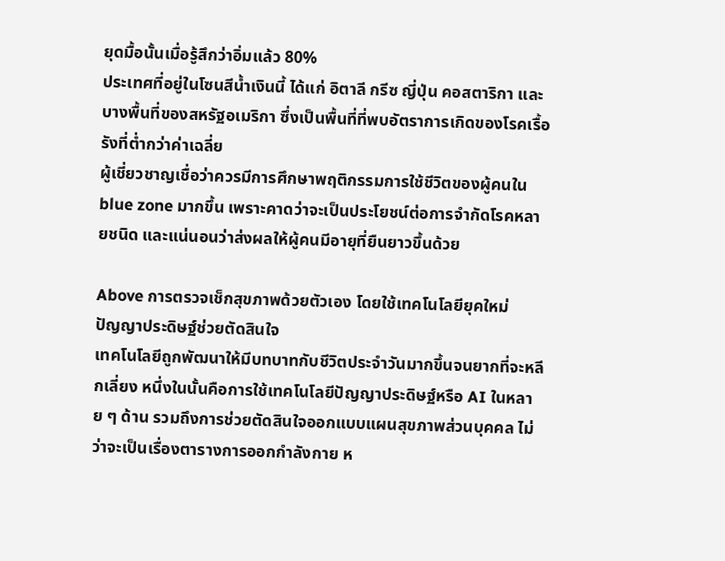ยุดมื้อนั้นเมื่อรู้สึกว่าอิ่มแล้ว 80%
ประเทศที่อยู่ในโซนสีน้ำเงินนี้ ได้แก่ อิตาลี กรีซ ญี่ปุ่น คอสตาริกา และบางพื้นที่ของสหรัฐอเมริกา ซึ่งเป็นพื้นที่ที่พบอัตราการเกิดของโรคเรื้อรังที่ต่ำกว่าค่าเฉลี่ย
ผู้เชี่ยวชาญเชื่อว่าควรมีการศึกษาพฤติกรรมการใช้ชีวิตของผู้คนใน blue zone มากขึ้น เพราะคาดว่าจะเป็นประโยชน์ต่อการจำกัดโรคหลายชนิด และแน่นอนว่าส่งผลให้ผู้คนมีอายุที่ยืนยาวขึ้นด้วย

Above การตรวจเช็กสุขภาพด้วยตัวเอง โดยใช้เทคโนโลยียุคใหม่
ปัญญาประดิษฐ์ช่วยตัดสินใจ
เทคโนโลยีถูกพัฒนาให้มีบทบาทกับชีวิตประจำวันมากขึ้นจนยากที่จะหลีกเลี่ยง หนึ่งในนั้นคือการใช้เทคโนโลยีปัญญาประดิษฐ์หรือ AI ในหลาย ๆ ด้าน รวมถึงการช่วยตัดสินใจออกแบบแผนสุขภาพส่วนบุคคล ไม่ว่าจะเป็นเรื่องตารางการออกกำลังกาย ห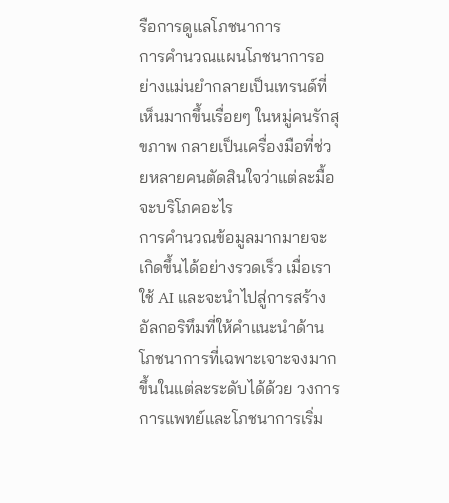รือการดูแลโภชนาการ
การคำนวณแผนโภชนาการอย่างแม่นยำกลายเป็นเทรนด์ที่เห็นมากขึ้นเรื่อยๆ ในหมู่คนรักสุขภาพ กลายเป็นเครื่องมือที่ช่วยหลายคนตัดสินใจว่าแต่ละมื้อจะบริโภคอะไร
การคำนวณข้อมูลมากมายจะเกิดขึ้นได้อย่างรวดเร็ว เมื่อเราใช้ AI และจะนำไปสู่การสร้างอัลกอริทึมที่ให้คำแนะนำด้านโภชนาการที่เฉพาะเจาะจงมากขึ้นในแต่ละระดับได้ด้วย วงการการแพทย์และโภชนาการเริ่ม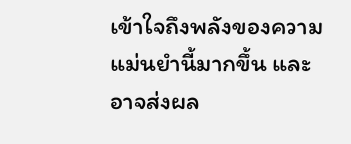เข้าใจถึงพลังของความแม่นยำนี้มากขึ้น และอาจส่งผล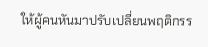ให้ผู้คนหันมาปรับเปลี่ยนพฤติกรร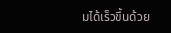มได้เร็วขึ้นด้วย